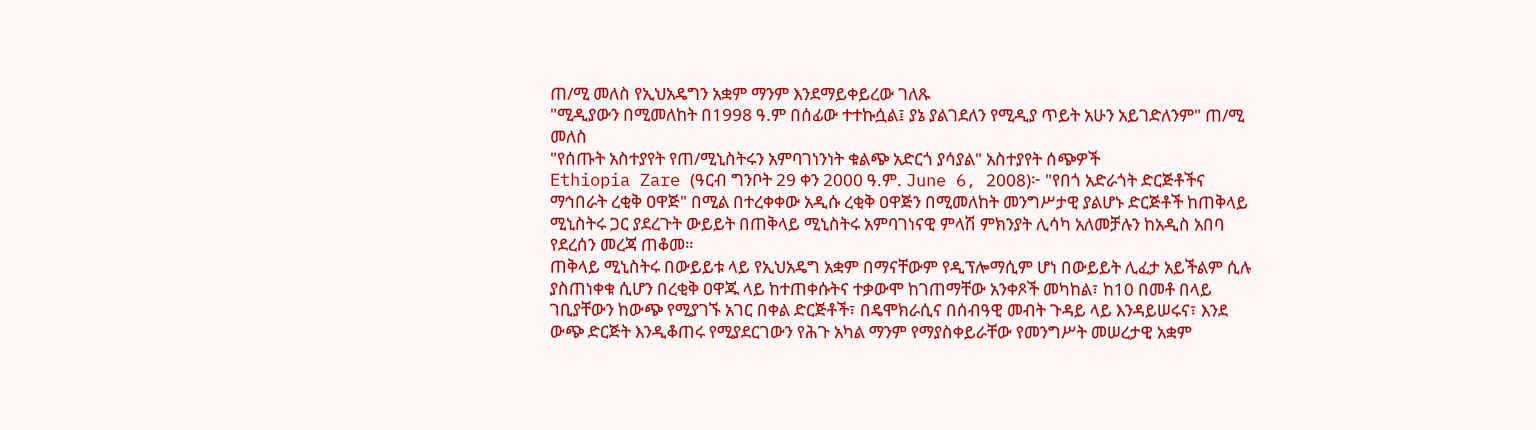ጠ/ሚ መለስ የኢህአዴግን አቋም ማንም እንደማይቀይረው ገለጹ
"ሚዲያውን በሚመለከት በ1998 ዓ.ም በሰፊው ተተኩሷል፤ ያኔ ያልገደለን የሚዲያ ጥይት አሁን አይገድለንም" ጠ/ሚ መለስ
"የሰጡት አስተያየት የጠ/ሚኒስትሩን አምባገነንነት ቁልጭ አድርጎ ያሳያል" አስተያየት ሰጭዎች
Ethiopia Zare (ዓርብ ግንቦት 29 ቀን 2000 ዓ.ም. June 6, 2008)፦ "የበጎ አድራጎት ድርጅቶችና ማኅበራት ረቂቅ ዐዋጅ" በሚል በተረቀቀው አዲሱ ረቂቅ ዐዋጅን በሚመለከት መንግሥታዊ ያልሆኑ ድርጅቶች ከጠቅላይ ሚኒስትሩ ጋር ያደረጉት ውይይት በጠቅላይ ሚኒስትሩ አምባገነናዊ ምላሽ ምክንያት ሊሳካ አለመቻሉን ከአዲስ አበባ የደረሰን መረጃ ጠቆመ።
ጠቅላይ ሚኒስትሩ በውይይቱ ላይ የኢህአዴግ አቋም በማናቸውም የዲፕሎማሲም ሆነ በውይይት ሊፈታ አይችልም ሲሉ ያስጠነቀቁ ሲሆን በረቂቅ ዐዋጁ ላይ ከተጠቀሱትና ተቃውሞ ከገጠማቸው አንቀጾች መካከል፣ ከ10 በመቶ በላይ ገቢያቸውን ከውጭ የሚያገኙ አገር በቀል ድርጅቶች፣ በዴሞክራሲና በሰብዓዊ መብት ጉዳይ ላይ እንዳይሠሩና፣ እንደ ውጭ ድርጅት እንዲቆጠሩ የሚያደርገውን የሕጉ አካል ማንም የማያስቀይራቸው የመንግሥት መሠረታዊ አቋም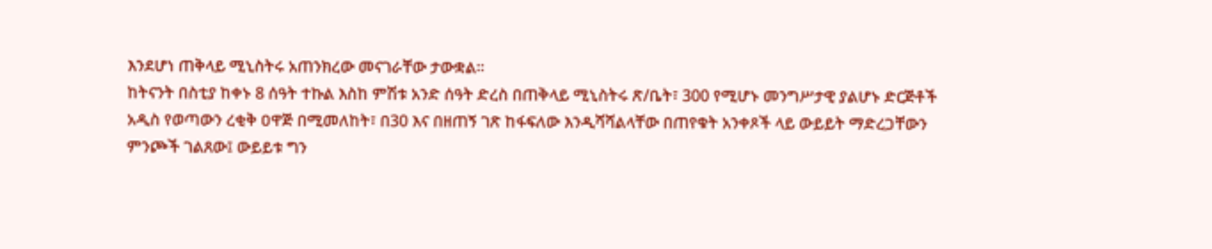እንደሆነ ጠቅላይ ሚኒስትሩ አጠንክረው መናገራቸው ታውቋል።
ከትናንት በስቲያ ከቀኑ 8 ሰዓት ተኩል እስከ ምሽቱ አንድ ሰዓት ድረስ በጠቅላይ ሚኒስትሩ ጽ/ቤት፣ 300 የሚሆኑ መንግሥታዊ ያልሆኑ ድርጅቶች አዲስ የወጣውን ረቂቅ ዐዋጅ በሚመለከት፣ በ30 እና በዘጠኝ ገጽ ከፋፍለው እንዲሻሻልላቸው በጠየቁት አንቀጾች ላይ ውይይት ማድረጋቸውን ምንጮች ገልጸው፤ ውይይቱ ግን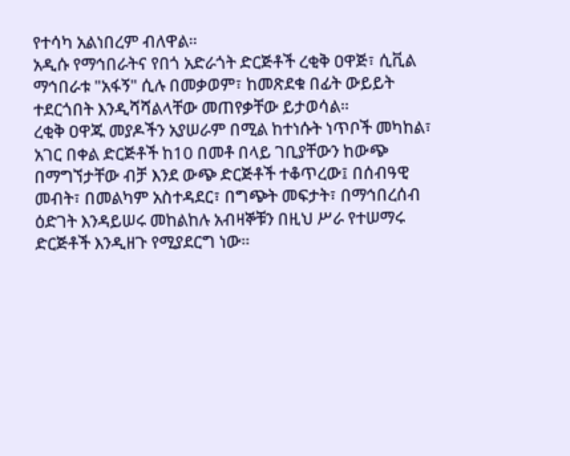የተሳካ አልነበረም ብለዋል።
አዲሱ የማኅበራትና የበጎ አድራጎት ድርጅቶች ረቂቅ ዐዋጅ፣ ሲቪል ማኅበራቱ "አፋኝ" ሲሉ በመቃወም፣ ከመጽደቁ በፊት ውይይት ተደርጎበት እንዲሻሻልላቸው መጠየቃቸው ይታወሳል።
ረቂቅ ዐዋጁ መያዶችን አያሠራም በሚል ከተነሱት ነጥቦች መካከል፣ አገር በቀል ድርጅቶች ከ10 በመቶ በላይ ገቢያቸውን ከውጭ በማግኘታቸው ብቻ እንደ ውጭ ድርጅቶች ተቆጥረው፤ በሰብዓዊ መብት፣ በመልካም አስተዳደር፣ በግጭት መፍታት፣ በማኅበረሰብ ዕድገት እንዳይሠሩ መከልከሉ አብዛኞቹን በዚህ ሥራ የተሠማሩ ድርጅቶች እንዲዘጉ የሚያደርግ ነው።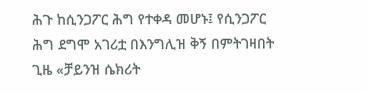ሕጉ ከሲንጋፖር ሕግ የተቀዳ መሆኑ፤ የሲንጋፖር ሕግ ደግሞ አገሪቷ በእንግሊዝ ቅኝ በምትገዛበት ጊዜ «ቻይንዝ ሴክሪት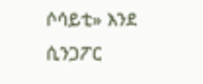ሶሳይቲ» እንደ ሲንጋፖር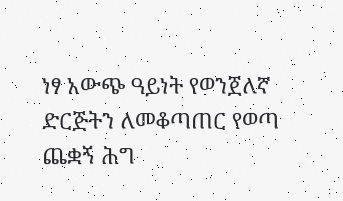ነፃ አውጭ ዓይነት የወንጀለኛ ድርጅትን ለመቆጣጠር የወጣ ጨቋኝ ሕግ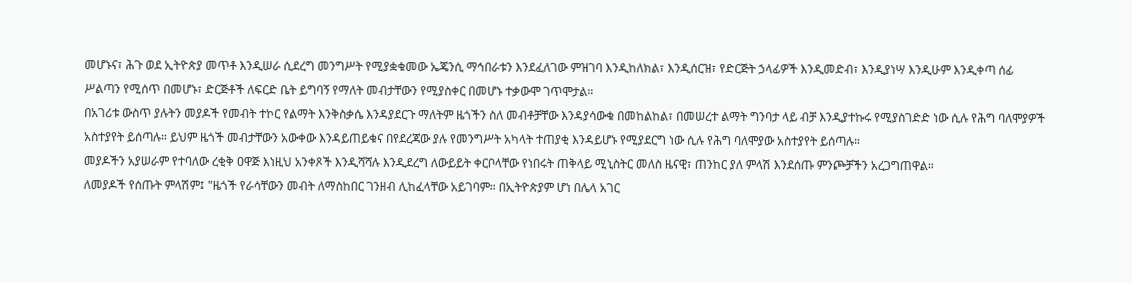መሆኑና፣ ሕጉ ወደ ኢትዮጵያ መጥቶ እንዲሠራ ሲደረግ መንግሥት የሚያቋቁመው ኤጄንሲ ማኅበራቱን እንደፈለገው ምዝገባ እንዲከለክል፣ እንዲሰርዝ፣ የድርጅት ኃላፊዎች እንዲመድብ፣ እንዲያነሣ እንዲሁም እንዲቀጣ ሰፊ ሥልጣን የሚሰጥ በመሆኑ፣ ድርጅቶች ለፍርድ ቤት ይግባኝ የማለት መብታቸውን የሚያስቀር በመሆኑ ተቃውሞ ገጥሞታል።
በአገሪቱ ውስጥ ያሉትን መያዶች የመብት ተኮር የልማት እንቅስቃሴ እንዳያደርጉ ማለትም ዜጎችን ስለ መብቶቻቸው እንዳያሳውቁ በመከልከል፣ በመሠረተ ልማት ግንባታ ላይ ብቻ እንዲያተኩሩ የሚያስገድድ ነው ሲሉ የሕግ ባለሞያዎች አስተያየት ይሰጣሉ። ይህም ዜጎች መብታቸውን አውቀው እንዳይጠይቁና በየደረጃው ያሉ የመንግሥት አካላት ተጠያቂ እንዳይሆኑ የሚያደርግ ነው ሲሉ የሕግ ባለሞያው አስተያየት ይሰጣሉ።
መያዶችን አያሠራም የተባለው ረቂቅ ዐዋጅ እነዚህ አንቀጾች እንዲሻሻሉ እንዲደረግ ለውይይት ቀርቦላቸው የነበሩት ጠቅላይ ሚኒስትር መለስ ዜናዊ፣ ጠንከር ያለ ምላሽ እንደሰጡ ምንጮቻችን አረጋግጠዋል።
ለመያዶች የሰጡት ምላሽም፤ "ዜጎች የራሳቸውን መብት ለማስከበር ገንዘብ ሊከፈላቸው አይገባም። በኢትዮጵያም ሆነ በሌላ አገር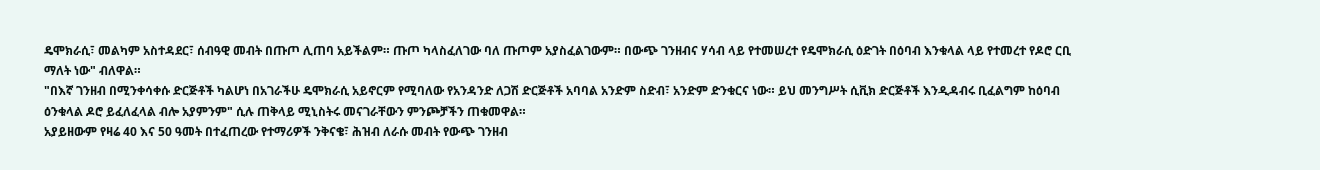ዴሞክራሲ፣ መልካም አስተዳደር፣ ሰብዓዊ መብት በጡጦ ሊጠባ አይችልም። ጡጦ ካላስፈለገው ባለ ጡጦም አያስፈልገውም። በውጭ ገንዘብና ሃሳብ ላይ የተመሠረተ የዴሞክራሲ ዕድገት በዕባብ እንቁላል ላይ የተመረተ የዶሮ ርቢ ማለት ነው" ብለዋል።
"በእኛ ገንዘብ በሚንቀሳቀሱ ድርጅቶች ካልሆነ በአገራችሁ ዴሞክራሲ አይኖርም የሚባለው የአንዳንድ ለጋሽ ድርጅቶች አባባል አንድም ስድብ፣ አንድም ድንቁርና ነው። ይህ መንግሥት ሲቪክ ድርጅቶች እንዲዳብሩ ቢፈልግም ከዕባብ ዕንቁላል ዶሮ ይፈለፈላል ብሎ አያምንም" ሲሉ ጠቅላይ ሚኒስትሩ መናገራቸውን ምንጮቻችን ጠቁመዋል።
አያይዘውም የዛሬ 40 እና 50 ዓመት በተፈጠረው የተማሪዎች ንቅናቄ፣ ሕዝብ ለራሱ መብት የውጭ ገንዘብ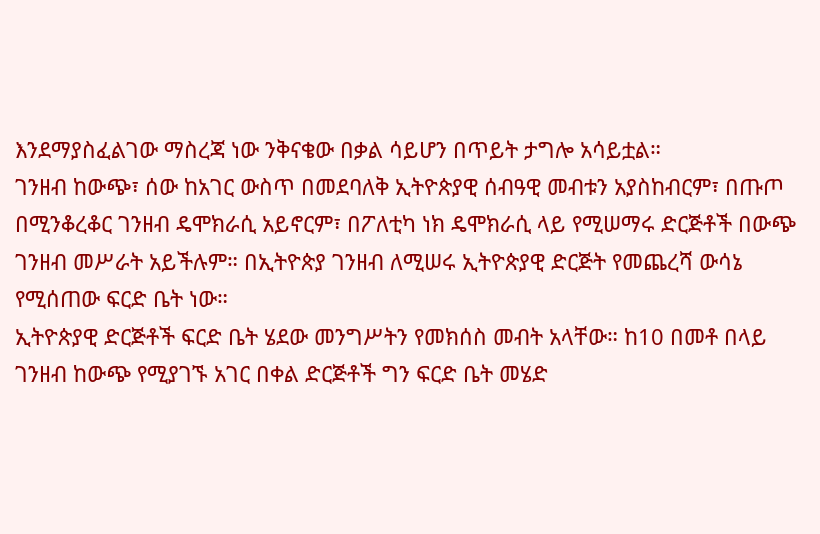እንደማያስፈልገው ማስረጃ ነው ንቅናቄው በቃል ሳይሆን በጥይት ታግሎ አሳይቷል።
ገንዘብ ከውጭ፣ ሰው ከአገር ውስጥ በመደባለቅ ኢትዮጵያዊ ሰብዓዊ መብቱን አያስከብርም፣ በጡጦ በሚንቆረቆር ገንዘብ ዴሞክራሲ አይኖርም፣ በፖለቲካ ነክ ዴሞክራሲ ላይ የሚሠማሩ ድርጅቶች በውጭ ገንዘብ መሥራት አይችሉም። በኢትዮጵያ ገንዘብ ለሚሠሩ ኢትዮጵያዊ ድርጅት የመጨረሻ ውሳኔ የሚሰጠው ፍርድ ቤት ነው።
ኢትዮጵያዊ ድርጅቶች ፍርድ ቤት ሄደው መንግሥትን የመክሰስ መብት አላቸው። ከ10 በመቶ በላይ ገንዘብ ከውጭ የሚያገኙ አገር በቀል ድርጅቶች ግን ፍርድ ቤት መሄድ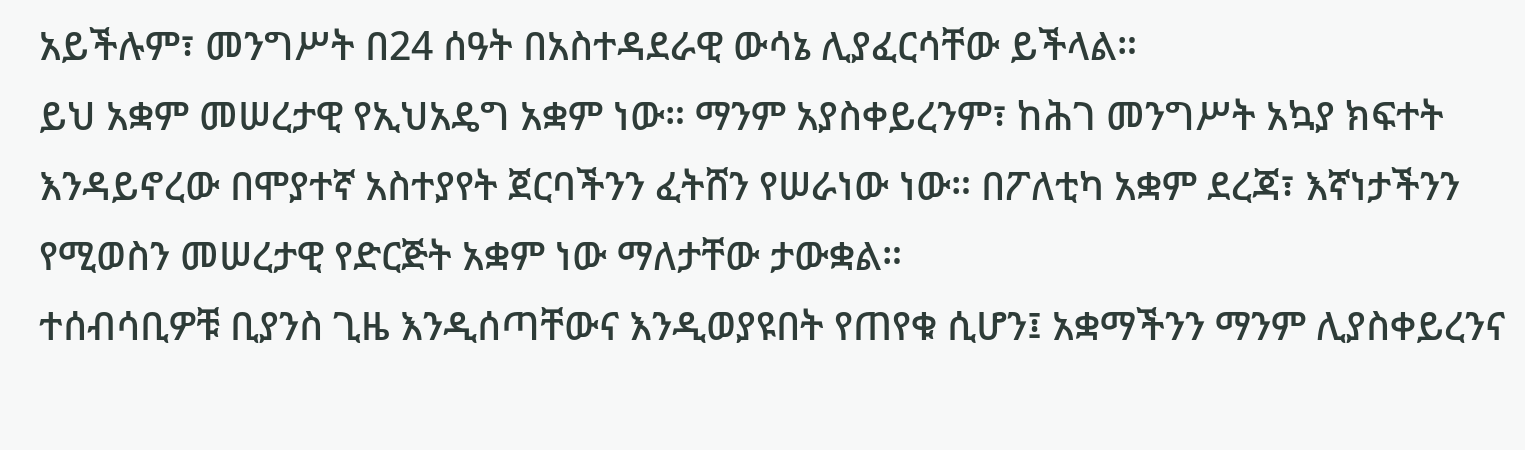አይችሉም፣ መንግሥት በ24 ሰዓት በአስተዳደራዊ ውሳኔ ሊያፈርሳቸው ይችላል።
ይህ አቋም መሠረታዊ የኢህአዴግ አቋም ነው። ማንም አያስቀይረንም፣ ከሕገ መንግሥት አኳያ ክፍተት እንዳይኖረው በሞያተኛ አስተያየት ጀርባችንን ፈትሸን የሠራነው ነው። በፖለቲካ አቋም ደረጃ፣ እኛነታችንን የሚወስን መሠረታዊ የድርጅት አቋም ነው ማለታቸው ታውቋል።
ተሰብሳቢዎቹ ቢያንስ ጊዜ እንዲሰጣቸውና እንዲወያዩበት የጠየቁ ሲሆን፤ አቋማችንን ማንም ሊያስቀይረንና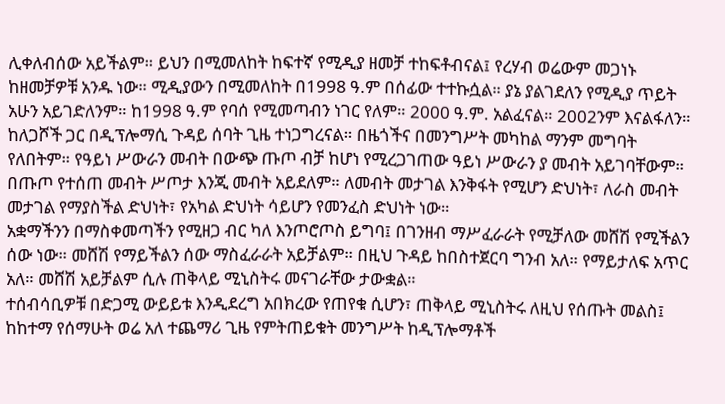ሊቀለብሰው አይችልም። ይህን በሚመለከት ከፍተኛ የሚዲያ ዘመቻ ተከፍቶብናል፤ የረሃብ ወሬውም መጋነኑ ከዘመቻዎቹ አንዱ ነው። ሚዲያውን በሚመለከት በ1998 ዓ.ም በሰፊው ተተኩሷል። ያኔ ያልገደለን የሚዲያ ጥይት አሁን አይገድለንም። ከ1998 ዓ.ም የባሰ የሚመጣብን ነገር የለም። 2000 ዓ.ም. አልፈናል። 2002ንም እናልፋለን።
ከለጋሾች ጋር በዲፕሎማሲ ጉዳይ ሰባት ጊዜ ተነጋግረናል። በዜጎችና በመንግሥት መካከል ማንም መግባት የለበትም። የዓይነ ሥውራን መብት በውጭ ጡጦ ብቻ ከሆነ የሚረጋገጠው ዓይነ ሥውራን ያ መብት አይገባቸውም። በጡጦ የተሰጠ መብት ሥጦታ እንጂ መብት አይደለም። ለመብት መታገል እንቅፋት የሚሆን ድህነት፣ ለራስ መብት መታገል የማያስችል ድህነት፣ የአካል ድህነት ሳይሆን የመንፈስ ድህነት ነው።
አቋማችንን በማስቀመጣችን የሚዘጋ ብር ካለ እንጦሮጦስ ይግባ፤ በገንዘብ ማሥፈራራት የሚቻለው መሸሽ የሚችልን ሰው ነው። መሸሽ የማይችልን ሰው ማስፈራራት አይቻልም። በዚህ ጉዳይ ከበስተጀርባ ግንብ አለ። የማይታለፍ አጥር አለ። መሸሽ አይቻልም ሲሉ ጠቅላይ ሚኒስትሩ መናገራቸው ታውቋል።
ተሰብሳቢዎቹ በድጋሚ ውይይቱ እንዲደረግ አበክረው የጠየቁ ሲሆን፣ ጠቅላይ ሚኒስትሩ ለዚህ የሰጡት መልስ፤ ከከተማ የሰማሁት ወሬ አለ ተጨማሪ ጊዜ የምትጠይቁት መንግሥት ከዲፕሎማቶች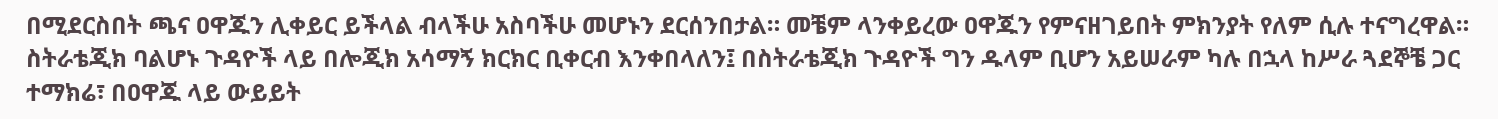በሚደርስበት ጫና ዐዋጁን ሊቀይር ይችላል ብላችሁ አስባችሁ መሆኑን ደርሰንበታል። መቼም ላንቀይረው ዐዋጁን የምናዘገይበት ምክንያት የለም ሲሉ ተናግረዋል።
ስትራቴጂክ ባልሆኑ ጉዳዮች ላይ በሎጂክ አሳማኝ ክርክር ቢቀርብ እንቀበላለን፤ በስትራቴጂክ ጉዳዮች ግን ዱላም ቢሆን አይሠራም ካሉ በኋላ ከሥራ ጓደኞቼ ጋር ተማክሬ፣ በዐዋጁ ላይ ውይይት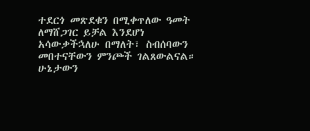ተደርጎ መጽደቁን በሚቀጥለው ዓመት ለማሸጋገር ይቻል እንደሆነ አሳውቃችኋለሁ በማለት፣ ስብሰባውን መበተናቸውን ምንጮች ገልጸውልናል።
ሁኔታውን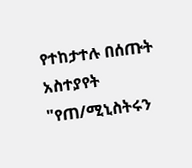የተከታተሉ በሰጡት አስተያየት "የጠ/ሚኒስትሩን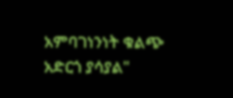አምባገነንነት ቁልጭ አድርጎ ያሳያል"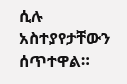ሲሉ አስተያየታቸውን ሰጥተዋል።